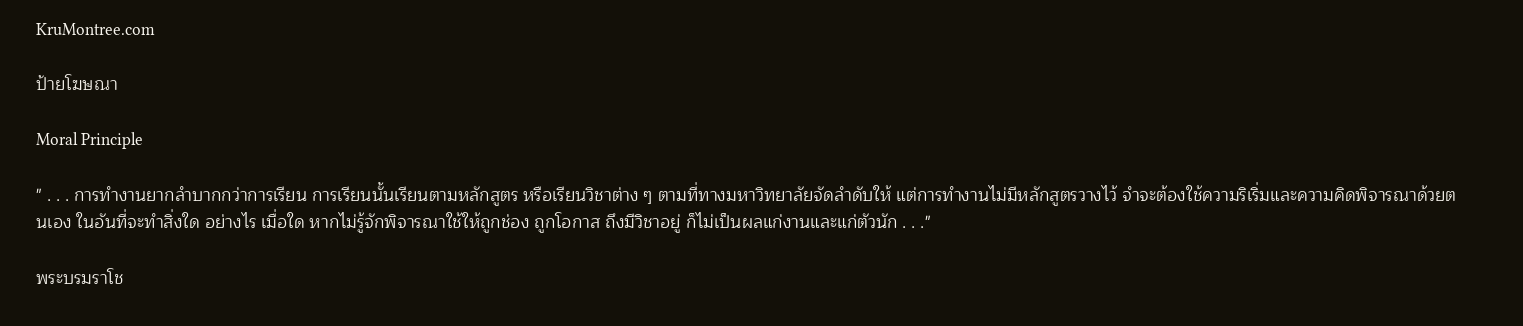KruMontree.com

ป้ายโฆษณา

Moral Principle

" . . . การทำงานยากลำบากกว่าการเรียน การเรียนนั้นเรียนตามหลักสูตร หรือเรียนวิชาต่าง ๆ ตามที่ทางมหาวิทยาลัยจัดลำดับให้ แต่การทำงานไม่มีหลักสูตรวางไว้ จำจะต้องใช้ความริเริ่มและความคิดพิจารณาด้วยตนเอง ในอันที่จะทำสิ่งใด อย่างไร เมื่อใด หากไม่รู้จักพิจารณาใช้ให้ถูกช่อง ถูกโอกาส ถึงมีวิชาอยู่ ก็ไม่เป็นผลแก่งานและแก่ตัวนัก . . ."

พระบรมราโช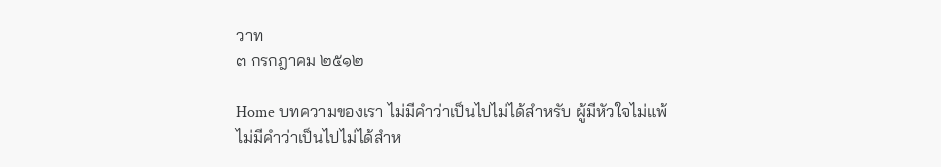วาท
๓ กรกฎาคม ๒๕๑๒

Home บทความของเรา ไม่มีคำว่าเป็นไปไม่ได้สำหรับ ผู้มีหัวใจไม่แพ้
ไม่มีคำว่าเป็นไปไม่ได้สำห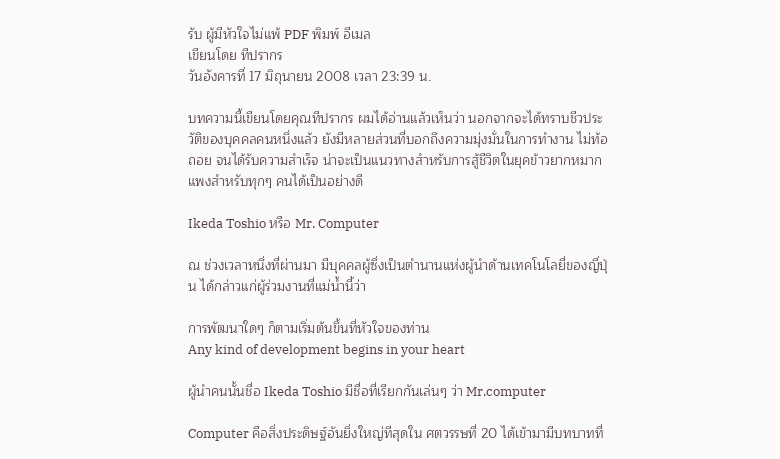รับ ผู้มีหัวใจไม่แพ้ PDF พิมพ์ อีเมล
เขียนโดย ทีปรากร
วันอังคารที่ 17 มิถุนายน 2008 เวลา 23:39 น.

บทความนี้เขียนโดยคุณทีปรากร ผมได้อ่านแล้วเห็นว่า นอกจากจะได้ทราบชีวประวัติของบุคคลคนหนึ่งแล้ว ยังมีหลายส่วนที่บอกถึงความมุ่งมั่นในการทำงาน ไม่ท้อถอย จนได้รับความสำเร็จ น่าจะเป็นแนวทางสำหรับการสู้ชีวิตในยุคข้าวยากหมากแพงสำหรับทุกๆ คนได้เป็นอย่างดี

Ikeda Toshio หรือ Mr. Computer

ณ ช่วงเวลาหนึ่งที่ผ่านมา มีบุคคลผู้ซึ่งเป็นตำนานแห่งผู้นำด้านเทคโนโลยี่ของญี่ปุ่น ได้กล่าวแก่ผู้ร่วมงานที่แม่น้ำนี้ว่า

การพัฒนาใดๆ ก็ตามเริ่มต้นขึ้นที่หัวใจของท่าน
Any kind of development begins in your heart

ผู้นำคนนั้นชื่อ Ikeda Toshio มีชื่อที่เรียกกันเล่นๆ ว่า Mr.computer

Computer คือสิ่งประดิษฐ์อันยิ่งใหญ่ทีสุดใน ศตวรรษที่ 20 ได้เข้ามามีบทบาทที่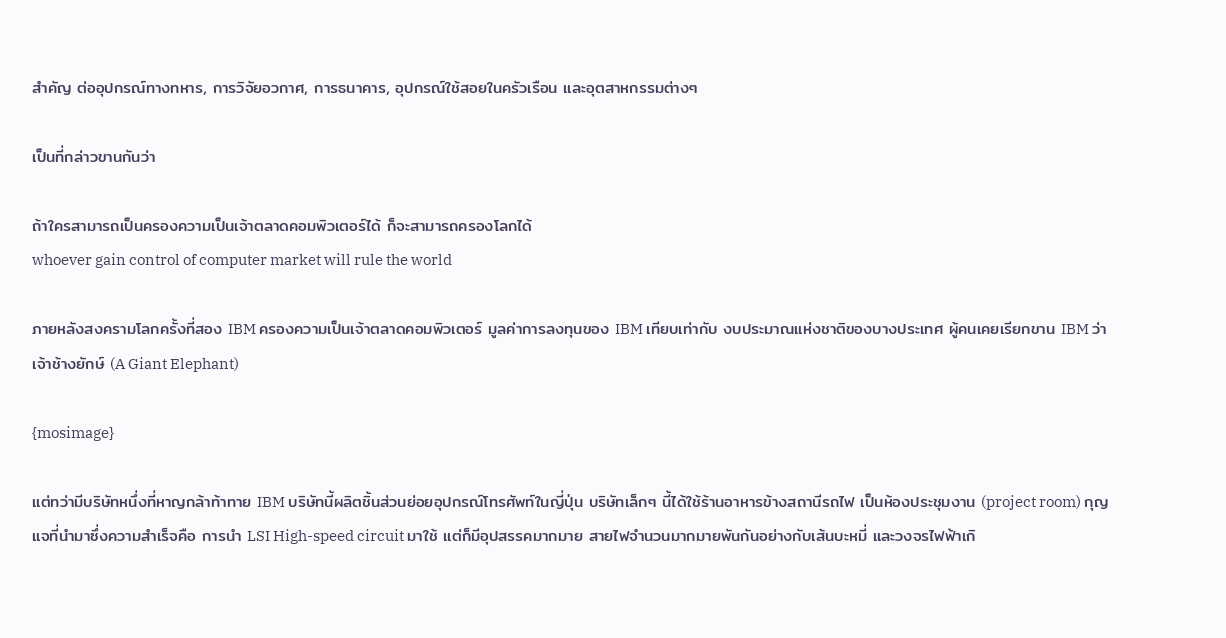สำคัญ ต่ออุปกรณ์ทางทหาร, การวิจัยอวกาศ, การธนาคาร, อุปกรณ์ใช้สอยในครัวเรือน และอุตสาหกรรมต่างๆ

เป็นที่กล่าวขานกันว่า

ถ้าใครสามารถเป็นครองความเป็นเจ้าตลาดคอมพิวเตอร์ได้ ก็จะสามารถครองโลกได้
whoever gain control of computer market will rule the world

ภายหลังสงครามโลกครั้งที่สอง IBM ครองความเป็นเจ้าตลาดคอมพิวเตอร์ มูลค่าการลงทุนของ IBM เทียบเท่ากับ งบประมาณแห่งชาติของบางประเทศ ผู้คนเคยเรียกขาน IBM ว่า เจ้าช้างยักษ์ (A Giant Elephant)

{mosimage}

แต่ทว่ามีบริษัทหนึ่งที่หาญกล้าท้าทาย IBM บริษัทนี้ผลิตชิ้นส่วนย่อยอุปกรณ์โทรศัพท์ในญี่ปุ่น บริษัทเล็กๆ นี้ได้ใช้ร้านอาหารข้างสถานีรถไฟ เป็นห้องประชุมงาน (project room) กุญแจที่นำมาซึ่งความสำเร็จคือ การนำ LSI High-speed circuit มาใช้ แต่ก็มีอุปสรรคมากมาย สายไฟจำนวนมากมายพันกันอย่างกับเส้นบะหมี่ และวงจรไฟฟ้าเกิ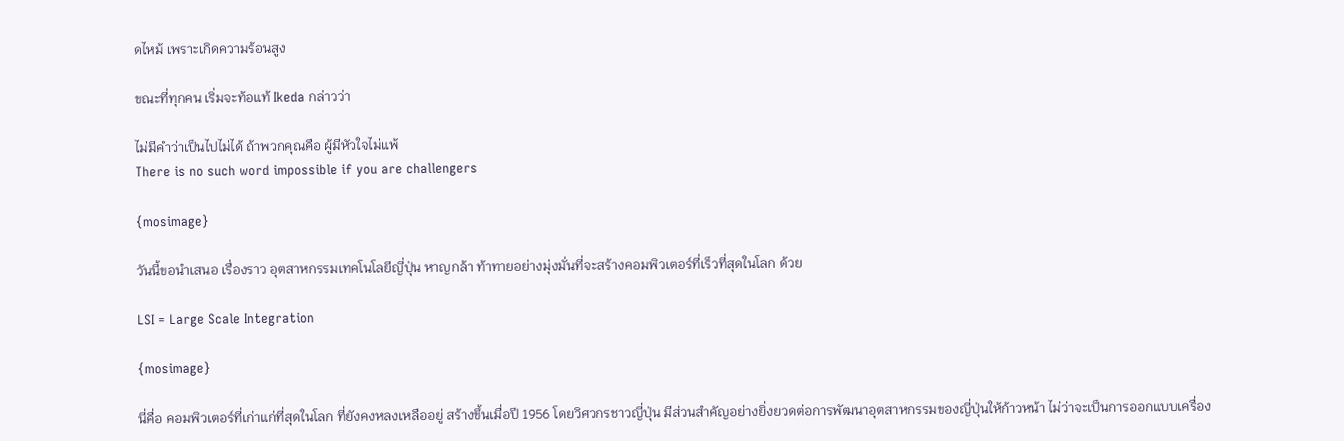ดไหม้ เพราะเกิดความร้อนสูง

ขณะที่ทุกคน เริ่มจะท้อแท้ Ikeda กล่าวว่า

ไม่มีคำว่าเป็นไปไม่ได้ ถ้าพวกคุณคือ ผู้มีหัวใจไม่แพ้
There is no such word impossible if you are challengers

{mosimage}

วันนี้ขอนำเสนอ เรื่องราว อุตสาหกรรมเทคโนโลยีญี่ปุ่น หาญกล้า ท้าทายอย่างมุ่งมั่นที่จะสร้างคอมพิวเตอร์ที่เร็วที่สุดในโลก ด้วย

LSI = Large Scale Integration

{mosimage}

นี่คื่อ คอมพิวเตอร์ที่เก่าแก่ที่สุดในโลก ที่ยังคงหลงเหลืออยู่ สร้างขึ้นเมื่อปี 1956 โดยวิศวกรชาวญี่ปุ่น มีส่วนสำคัญอย่างยิ่งยวดต่อการพัฒนาอุตสาหกรรมของญี่ปุ่นให้ก้าวหน้า ไม่ว่าจะเป็นการออกแบบเครื่อง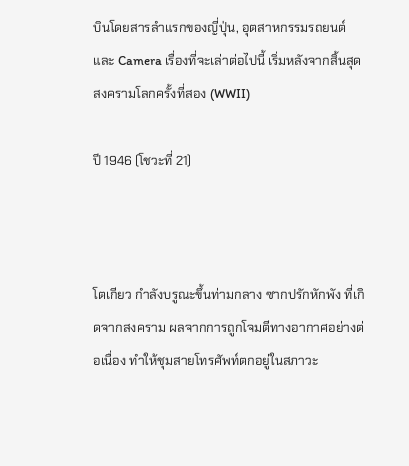บินโดยสารลำแรกของญี่ปุ่น, อุตสาหกรรมรถยนต์ และ Camera เรื่องที่จะเล่าต่อไปนี้ เริ่มหลังจากสิ้นสุดสงครามโลกครั้งที่สอง (WWII)

ปี 1946 (โชวะที่ 21)



โตเกียว กำลังบรูณะขึ้นท่ามกลาง ซากปรักหักพัง ที่เกิดจากสงคราม ผลจากการถูกโจมตีทางอากาศอย่างต่อเนื่อง ทำให้ชุมสายโทรศัพท์ตกอยู่ในสภาวะ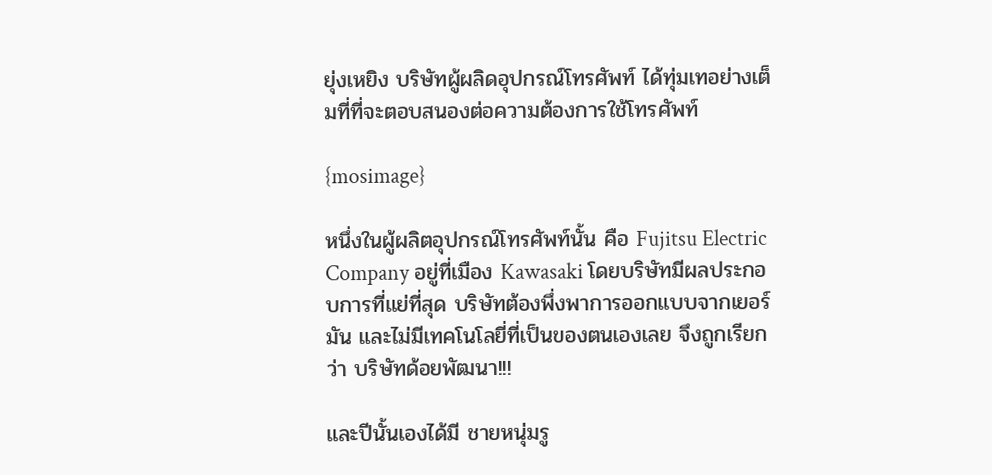ยุ่งเหยิง บริษัทผู้ผลิดอุปกรณ์โทรศัพท์ ได้ทุ่มเทอย่างเต็มที่ที่จะตอบสนองต่อความต้องการใช้โทรศัพท์

{mosimage}

หนึ่งในผู้ผลิตอุปกรณ์โทรศัพท์นั้น คือ Fujitsu Electric Company อยู่ที่เมือง Kawasaki โดยบริษัทมีผลประกอบการที่แย่ที่สุด บริษัทต้องพึ่งพาการออกแบบจากเยอร์มัน และไม่มีเทคโนโลยี่ที่เป็นของตนเองเลย จึงถูกเรียกว่า บริษัทด้อยพัฒนา!!!

และปีนั้นเองได้มี ชายหนุ่มรู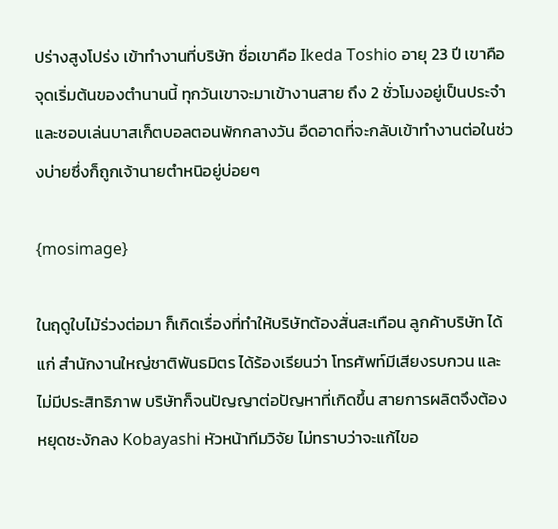ปร่างสูงโปร่ง เข้าทำงานที่บริษัท ชื่อเขาคือ Ikeda Toshio อายุ 23 ปี เขาคือจุดเริ่มต้นของตำนานนี้ ทุกวันเขาจะมาเข้างานสาย ถึง 2 ชั่วโมงอยู่เป็นประจำ และชอบเล่นบาสเก็ตบอลตอนพักกลางวัน อืดอาดที่จะกลับเข้าทำงานต่อในช่วงบ่ายซึ่งก็ถูกเจ้านายตำหนิอยู่บ่อยๆ

{mosimage}

ในฤดูใบไม้ร่วงต่อมา ก็เกิดเรื่องที่ทำให้บริษัทต้องสั่นสะเทือน ลูกค้าบริษัท ได้แก่ สำนักงานใหญ่ชาติพันธมิตร ได้ร้องเรียนว่า โทรศัพท์มีเสียงรบกวน และไม่มีประสิทธิภาพ บริษัทก็จนปัญญาต่อปัญหาที่เกิดขึ้น สายการผลิตจึงต้องหยุดชะงักลง Kobayashi หัวหน้าทีมวิจัย ไม่ทราบว่าจะแก้ไขอ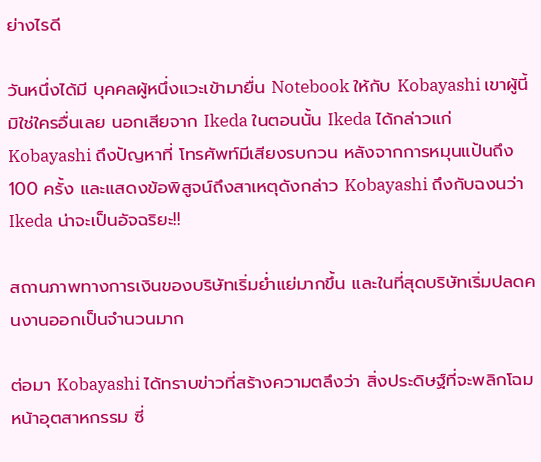ย่างไรดี

วันหนึ่งได้มี บุคคลผู้หนึ่งแวะเข้ามายื่น Notebook ให้กับ Kobayashi เขาผู้นี้มิใช่ใครอื่นเลย นอกเสียจาก Ikeda ในตอนนั้น Ikeda ได้กล่าวแก่ Kobayashi ถึงปัญหาที่ โทรศัพท์มีเสียงรบกวน หลังจากการหมุนแป้นถึง 100 ครั้ง และแสดงข้อพิสูจน์ถึงสาเหตุดังกล่าว Kobayashi ถึงกับฉงนว่า Ikeda น่าจะเป็นอัจฉริยะ!!

สถานภาพทางการเงินของบริษัทเริ่มย่ำแย่มากขึ้น และในที่สุดบริษัทเริ่มปลดคนงานออกเป็นจำนวนมาก

ต่อมา Kobayashi ได้ทราบข่าวที่สร้างความตลึงว่า สิ่งประดิษฐ์ที่จะพลิกโฉมหน้าอุตสาหกรรม ซี่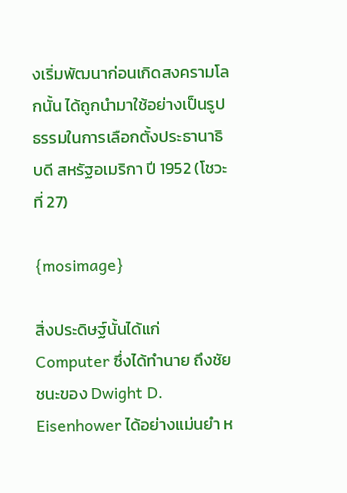งเริ่มพัฒนาก่อนเกิดสงครามโลกนั้น ได้ถูกนำมาใช้อย่างเป็นรูปธรรมในการเลือกตั้งประธานาธิบดี สหรัฐอเมริกา ปี 1952 (โชวะที่ 27)

{mosimage}

สิ่งประดิษฐ์นั้นได้แก่ Computer ซึ่งได้ทำนาย ถึงชัยชนะของ Dwight D. Eisenhower ได้อย่างแม่นยำ ห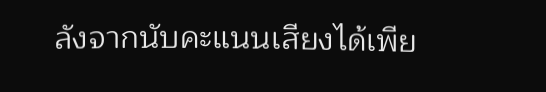ลังจากนับคะแนนเสียงได้เพีย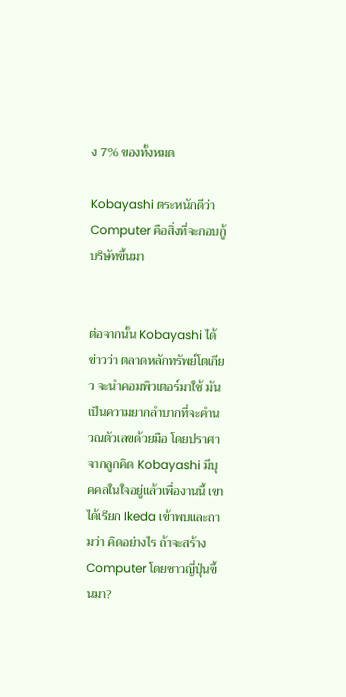ง 7% ของทั้งหมด

Kobayashi ตระหนักดีว่า Computer คือสิ่งที่จะกอบกู้บริษัทขึ้นมา


ต่อจากนั้น Kobayashi ได้ข่าวว่า ตลาดหลักทรัพย์โตเกียว จะนำคอมพิวเตอร์มาใช้ มันเป็นความยากลำบากที่จะคำนวณตัวเลขด้วยมือ โดยปราศาจากลูกคิด Kobayashi มีบุคคลในใจอยู่แล้วเพื่องานนี้ เขาได้เรียก Ikeda เข้าพบและถามว่า คิดอย่างไร ถ้าจะสร้าง Computer โดยชาวญี่ปุ่นขึ้นมา?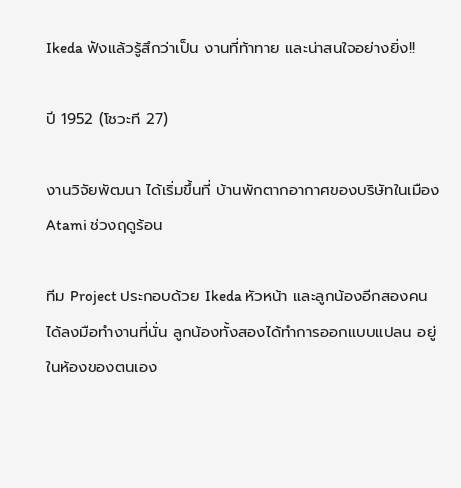Ikeda ฟังแล้วรู้สึกว่าเป็น งานที่ท้าทาย และน่าสนใจอย่างยิ่ง!!

ปี 1952 (โชวะที 27)

งานวิจัยพัฒนา ได้เริ่มขึ้นที่ บ้านพักตากอากาศของบริษัทในเมือง Atami ช่วงฤดูร้อน

ทีม Project ประกอบด้วย Ikeda หัวหน้า และลูกน้องอีกสองคนได้ลงมือทำงานที่นั่น ลูกน้องทั้งสองได้ทำการออกแบบแปลน อยู่ในห้องของตนเอง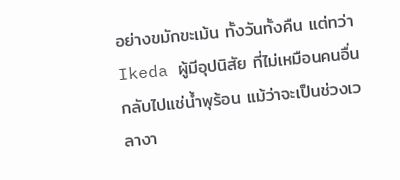อย่างขมักขะเม้น ทั้งวันทั้งคืน แต่ทว่า Ikeda ผู้มีอุปนิสัย ที่ไม่เหมือนคนอื่น กลับไปแช่น้ำพุร้อน แม้ว่าจะเป็นช่วงเวลางา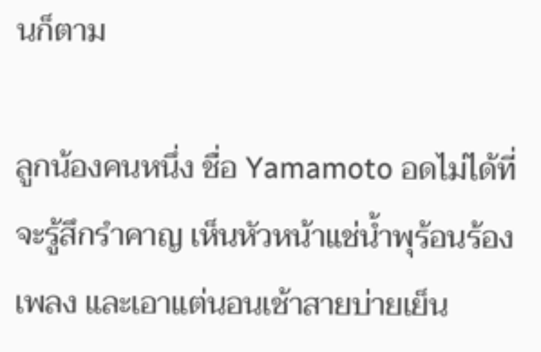นก็ตาม

ลูกน้องคนหนึ่ง ชื่อ Yamamoto อดไม่ได้ที่จะรู้สึกรำคาญ เห็นหัวหน้าแช่น้ำพุร้อนร้องเพลง และเอาแต่นอนเช้าสายบ่ายเย็น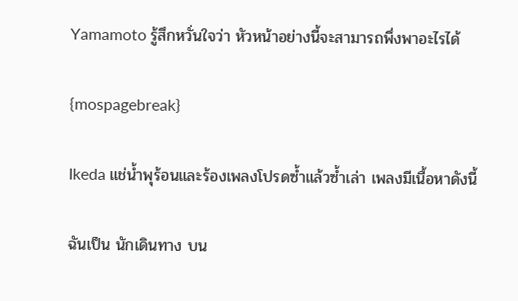Yamamoto รู้สึกหวั่นใจว่า หัวหน้าอย่างนี้จะสามารถพึ่งพาอะไรได้

{mospagebreak}

Ikeda แช่น้ำพุร้อนและร้องเพลงโปรดซ้ำแล้วซ้ำเล่า เพลงมีเนื้อหาดังนี้

ฉันเป็น นักเดินทาง บน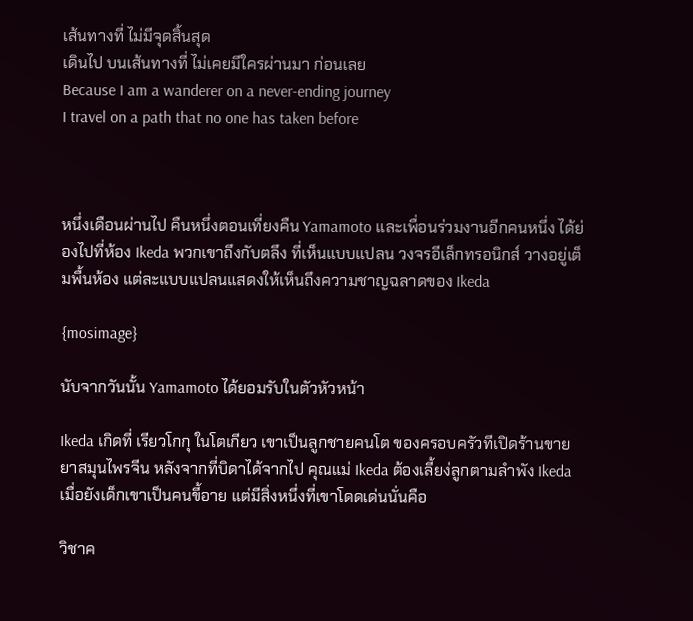เส้นทางที่ ไม่มีจุดสิ้นสุด
เดินไป บนเส้นทางที่ ไม่เคยมีใครผ่านมา ก่อนเลย
Because I am a wanderer on a never-ending journey
I travel on a path that no one has taken before



หนึ่งเดือนผ่านไป คืนหนึ่งตอนเที่ยงคืน Yamamoto และเพื่อนร่วมงานอีกคนหนึ่ง ได้ย่องไปที่ห้อง Ikeda พวกเขาถึงกับตลึง ที่เห็นแบบแปลน วงจรอีเล็กทรอนิกส์ วางอยู่เต็มพื้นห้อง แต่ละแบบแปลนแสดงให้เห็นถึงความชาญฉลาดของ Ikeda

{mosimage}

นับจากวันนั้น Yamamoto ได้ยอมรับในตัวหัวหน้า

Ikeda เกิดที่ เรียวโกกุ ในโตเกียว เขาเป็นลูกชายคนโต ของครอบครัวทีเปิดร้านขายยาสมุนไพรจีน หลังจากที่บิดาได้จากไป คุณแม่ Ikeda ต้องเลี้ยง่ลูกตามลำพัง Ikeda เมื่อยังเด็กเขาเป็นคนขี้อาย แต่มีสิ่งหนึ่งที่เขาโดดเด่นนั่นคือ

วิชาค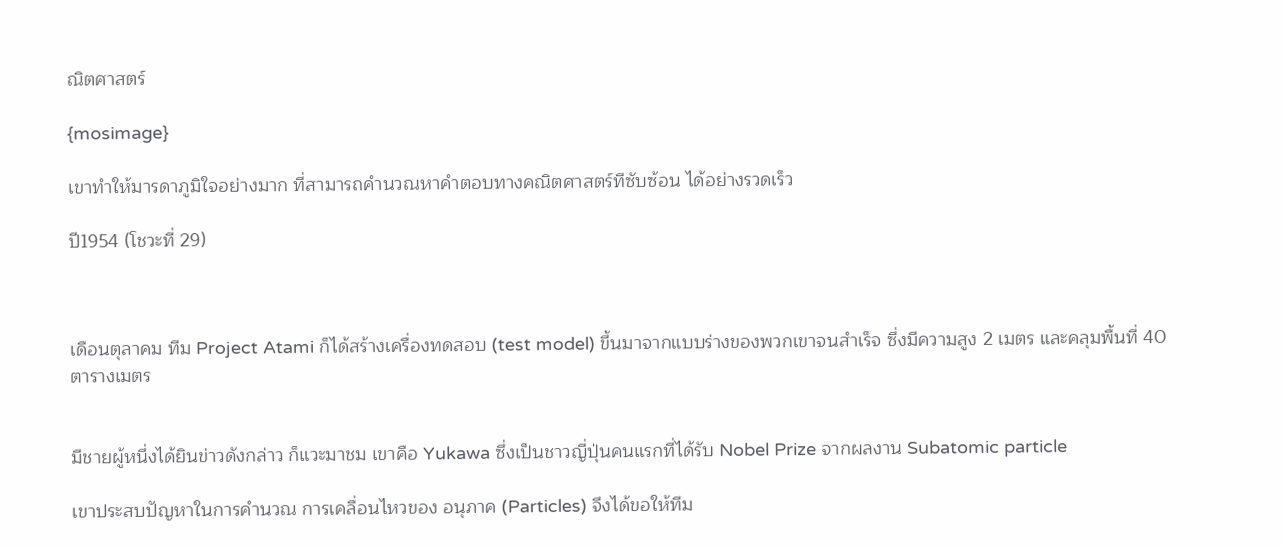ณิตศาสตร์

{mosimage}

เขาทำให้มารดาภูมิใจอย่างมาก ที่สามารถคำนวณหาคำตอบทางคณิตศาสตร์ทีซับซ้อน ได้อย่างรวดเร็ว

ปี1954 (โชวะที่ 29)



เดือนตุลาคม ทีม Project Atami ก็ได้สร้างเครื่องทดสอบ (test model) ขึ้นมาจากแบบร่างของพวกเขาจนสำเร็จ ซึ่งมีความสูง 2 เมตร และคลุมพื้นที่ 40 ตารางเมตร


มีชายผู้หนึ่งได้ยินข่าวดังกล่าว ก็แวะมาชม เขาคือ Yukawa ซึ่งเป็นชาวญี่ปุ่นคนแรกที่ได้รับ Nobel Prize จากผลงาน Subatomic particle

เขาประสบปัญหาในการคำนวณ การเคลื่อนไหวของ อนุภาค (Particles) จึงได้ขอให้ทีม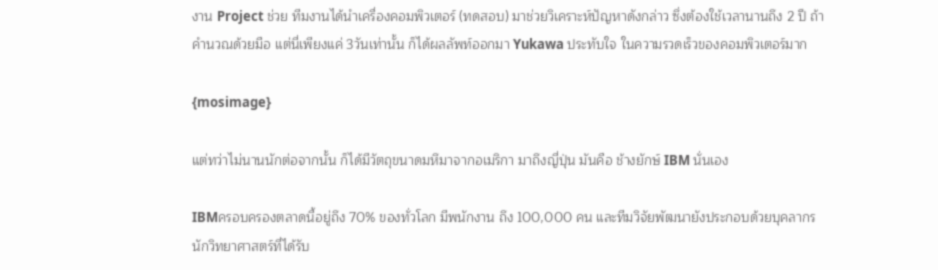งาน Project ช่วย ทีมงานได้นำเครื่องคอมพิวเตอร์ (ทดสอบ) มาช่วยวิเคราะห์ปัญหาดังกล่าว ซึ่งต้องใช้เวลานานถึง 2 ปี ถ้าคำนวณด้วยมือ แต่นี่เพียงแค่ 3วันเท่านั้น ก็ได้ผลลัพท์ออกมา Yukawa ประทับใจ ในความรวดเร็วของคอมพิวเตอร์มาก

{mosimage}

แต่ทว่าไม่นานนักต่อจากนั้น ก็ได้มีวัตถุขนาดมหึมาจากอเมริกา มาถึงญี่ปุ่น มันคือ ช้างยักษ์ IBM นั่นเอง

IBMครอบครองตลาดนี้อยู่ถึง 70% ของทั่วโลก มีพนักงาน ถึง 100,000 คน และทีมวิจัยพัฒนายังประกอบด้วยบุคลากร นักวิทยาศาสตร์ที่ได้รับ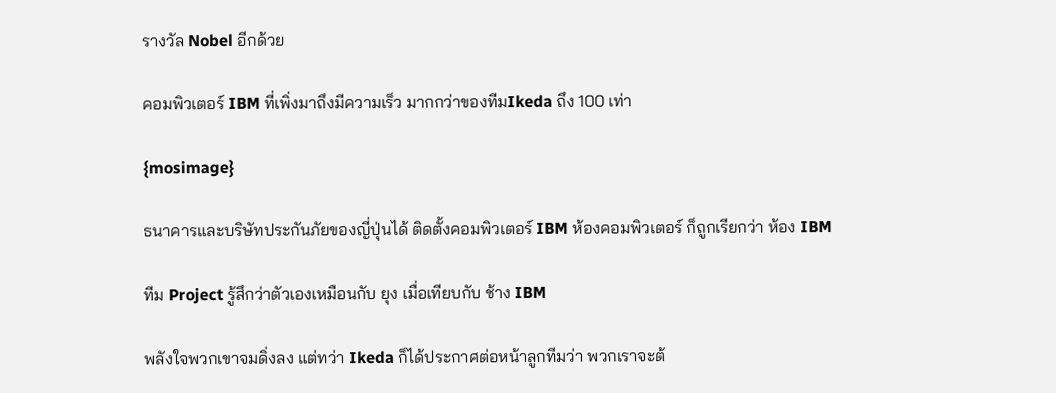รางวัล Nobel อีกด้วย

คอมพิวเตอร์ IBM ที่เพิ่งมาถึงมีความเร็ว มากกว่าของทีมIkeda ถึง 100 เท่า

{mosimage}

ธนาคารและบริษัทประกันภัยของญี่ปุ่นได้ ติดตั้งคอมพิวเตอร์ IBM ห้องคอมพิวเตอร์ ก็ถูกเรียกว่า ห้อง IBM

ทีม Project รู้สึกว่าตัวเองเหมือนกับ ยุง เมื่อเทียบกับ ช้าง IBM

พลังใจพวกเขาจมดิ่งลง แต่ทว่า Ikeda ก็ได้ประกาศต่อหน้าลูกทีมว่า พวกเราจะต้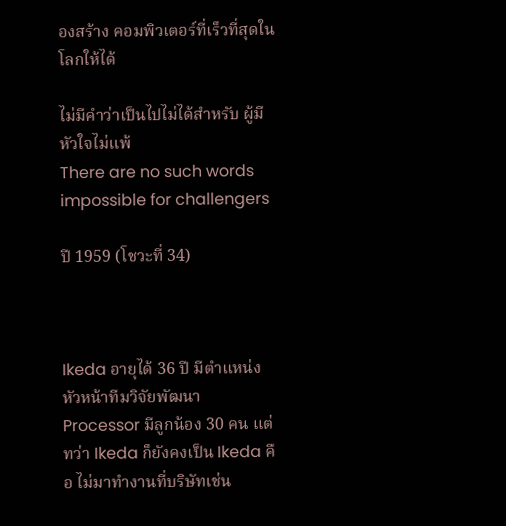องสร้าง คอมพิวเตอร์ที่เร็วที่สุดในโลกให้ได้

ไม่มีคำว่าเป็นไปไม่ได้สำหรับ ผู้มีหัวใจไม่แพ้
There are no such words impossible for challengers

ปี 1959 (โชวะที่ 34)



Ikeda อายุได้ 36 ปี มีตำแหน่ง หัวหน้าทีมวิจัยพัฒนา Processor มีลูกน้อง 30 คน แต่ทว่า Ikeda ก็ยังคงเป็น Ikeda คือ ไม่มาทำงานที่บริษัทเช่น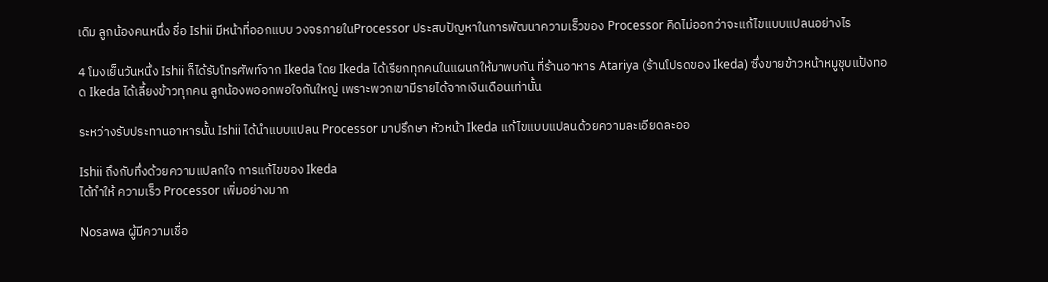เดิม ลูกน้องคนหนึ่ง ชื่อ Ishii มีหน้าที่ออกแบบ วงจรภายในProcessor ประสบปัญหาในการพัฒนาความเร็วของ Processor คิดไม่ออกว่าจะแก้ไขแบบแปลนอย่างไร

4 โมงเย็นวันหนึ่ง Ishii ก็ได้รับโทรศัพท์จาก Ikeda โดย Ikeda ได้เรียกทุกคนในแผนกให้มาพบกัน ที่ร้านอาหาร Atariya (ร้านโปรดของ Ikeda) ซึ่งขายข้าวหน้าหมูชุบแป้งทอด Ikeda ได้เลี้ยงข้าวทุกคน ลูกน้องพออกพอใจกันใหญ่ เพราะพวกเขามีรายได้จากเงินเดือนเท่านั้น

ระหว่างรับประทานอาหารนั้น Ishii ได้นำแบบแปลน Processor มาปรึกษา หัวหน้า Ikeda แก้ไขแบบแปลนด้วยความละเอียดละออ

Ishii ถึงกับทึ่งด้วยความแปลกใจ การแก้ไขของ Ikeda
ได้ทำให้ ความเร็ว Processor เพิ่มอย่างมาก

Nosawa ผู้มีความเชื่อ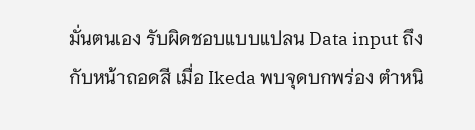มั่นตนเอง รับผิดชอบแบบแปลน Data input ถึงกับหน้าถอดสี เมื่อ Ikeda พบจุดบกพร่อง ตำหนิ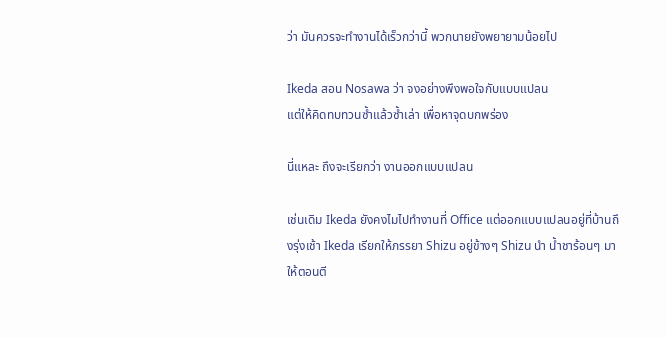ว่า มันควรจะทำงานได้เร็วกว่านี้ พวกนายยังพยายามน้อยไป

Ikeda สอน Nosawa ว่า จงอย่างพึงพอใจกับแบบแปลน
แต่ให้คิดทบทวนซ้ำแล้วซ้ำเล่า เพื่อหาจุดบกพร่อง

นี่แหละ ถึงจะเรียกว่า งานออกแบบแปลน

เช่นเดิม Ikeda ยังคงไมไปทำงานที่ Office แต่ออกแบบแปลนอยู่ที่บ้านถึงรุ่งเช้า Ikeda เรียกให้ภรรยา Shizu อยู่ข้างๆ Shizu นำ น้ำชาร้อนๆ มาให้ตอนตี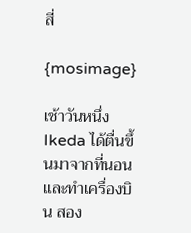สี่

{mosimage}

เช้าวันหนึ่ง Ikeda ได้ตื่นขึ้นมาจากที่นอนและทำเครื่องบิน สอง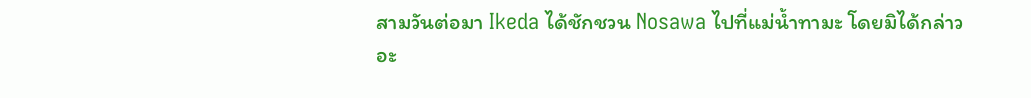สามวันต่อมา Ikeda ได้ชักชวน Nosawa ไปที่แม่น้ำทามะ โดยมิได้กล่าวอะ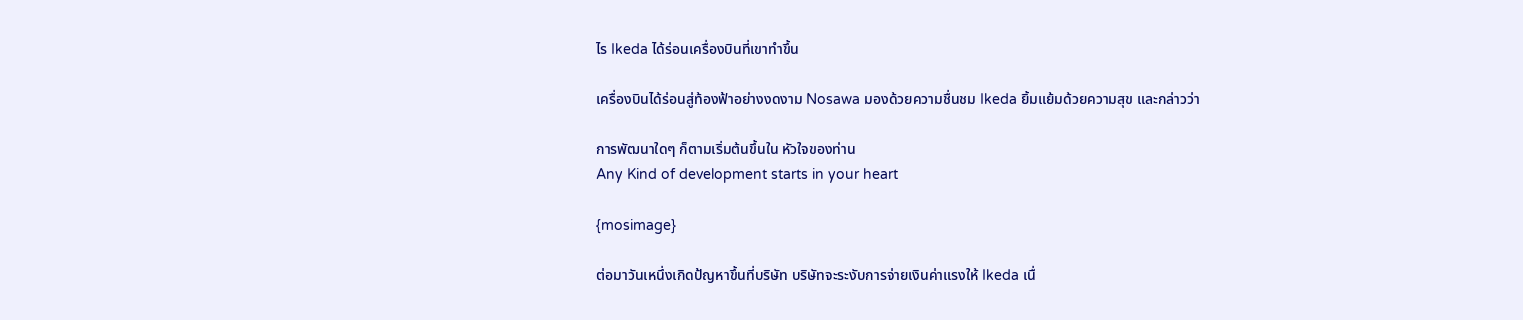ไร Ikeda ได้ร่อนเครื่องบินที่เขาทำขึ้น

เครื่องบินได้ร่อนสู่ท้องฟ้าอย่างงดงาม Nosawa มองด้วยความชื่นชม Ikeda ยิ้มแย้มด้วยความสุข และกล่าวว่า

การพัฒนาใดๆ ก็ตามเริ่มต้นขึ้นใน หัวใจของท่าน
Any Kind of development starts in your heart

{mosimage}

ต่อมาวันเหนึ่งเกิดป้ญหาขึ้นที่บริษัท บริษัทจะระงับการจ่ายเงินค่าแรงให้ Ikeda เนื่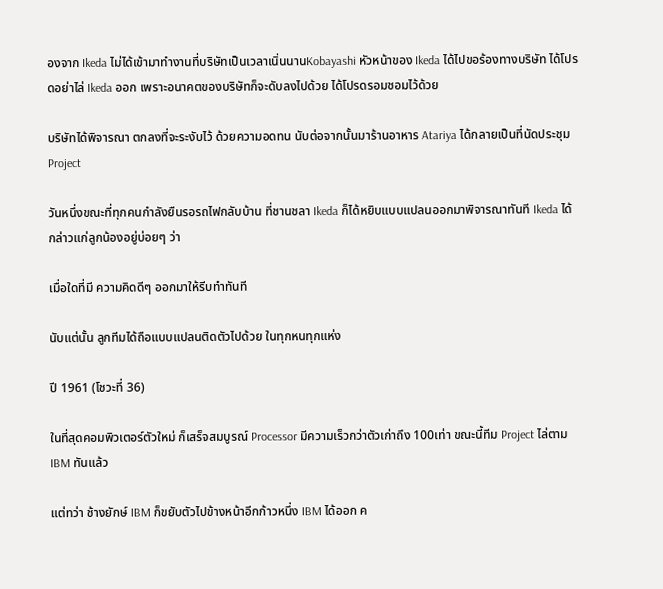องจาก Ikeda ไม่ได้เข้ามาทำงานที่บริษัทเป็นเวลาเนิ่นนานKobayashi หัวหน้าของ Ikeda ได้ไปขอร้องทางบริษัท ได้โปรดอย่าไล่ Ikeda ออก เพราะอนาคตของบริษัทก็จะดับลงไปด้วย ได้โปรดรอมชอมไว้ด้วย

บริษัทได้พิจารณา ตกลงที่จะระงับไว้ ด้วยความอดทน นับต่อจากนั้นมาร้านอาหาร Atariya ได้กลายเป็นที่นัดประชุม Project

วันหนึ่งขณะที่ทุกคนกำลังยืนรอรถไฟกลับบ้าน ที่ชานชลา Ikeda ก็ได้หยิบแบบแปลนออกมาพิจารณาทันที Ikeda ได้กล่าวแก่ลูกน้องอยู่บ่อยๆ ว่า

เมื่อใดที่มี ความคิดดีๆ ออกมาให้รีบทำทันที

นับแต่นั้น ลูกทีมได้ถือแบบแปลนติดตัวไปด้วย ในทุกหนทุกแห่ง

ปี 1961 (โชวะที่ 36)

ในที่สุดคอมพิวเตอร์ตัวใหม่ ก็เสร็จสมบูรณ์ Processor มีความเร็วกว่าตัวเก่าถึง 100เท่า ขณะนี้ทีม Project ไล่ตาม IBM ทันแล้ว

แต่ทว่า ช้างยักษ์ IBM ก็ขยับตัวไปข้างหน้าอีกก้าวหนึ่ง IBM ได้ออก ค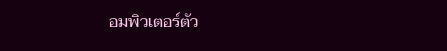อมพิวเตอร์ตัว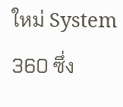ใหม่ System 360 ซึ่ง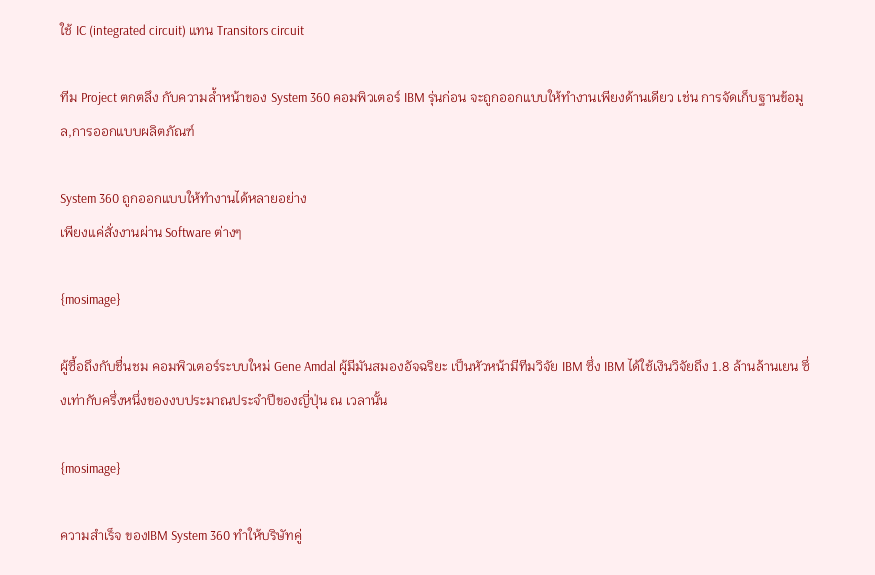ใช้ IC (integrated circuit) แทน Transitors circuit

ทีม Project ตกตลึง กับความล้ำหน้าของ System 360 คอมพิวเตอร์ IBM รุ่นก่อน จะถูกออกแบบให้ทำงานเพียงด้านเดียว เช่น การจัดเก็บฐานข้อมูล,การออกแบบผลิตภัณฑ์

System 360 ถูกออกแบบให้ทำงานได้หลายอย่าง
เพียงแค่สั่งงานผ่าน Software ต่างๆ

{mosimage}

ผู้ซื้อถึงกับชื่นชม คอมพิวเตอร์ระบบใหม่ Gene Amdal ผู้มีมันสมองอัจฉริยะ เป็นหัวหน้ามีทีมวิจัย IBM ซึ่ง IBM ได้ใช้เงินวิจัยถึง 1.8 ล้านล้านเยน ซึ่งเท่ากับครึ่งหนึ่งของงบประมาณประจำปีของญี่ปุ่น ณ เวลานั้น

{mosimage}

ความสำเร็จ ของIBM System 360 ทำให้บริษัทคู่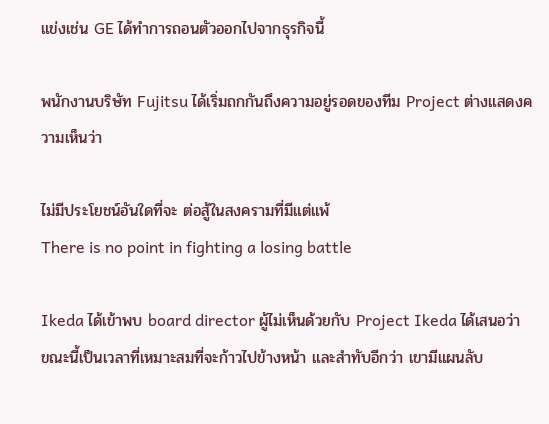แข่งเช่น GE ได้ทำการถอนตัวออกไปจากธุรกิจนี้

พนักงานบริษัท Fujitsu ได้เริ่มถกกันถึงความอยู่รอดของทีม Project ต่างแสดงความเห็นว่า

ไม่มีประโยชน์อันใดที่จะ ต่อสู้ในสงครามที่มีแต่แพ้
There is no point in fighting a losing battle

Ikeda ได้เข้าพบ board director ผู้ไม่เห็นด้วยกับ Project Ikeda ได้เสนอว่า ขณะนี้เป็นเวลาที่เหมาะสมที่จะก้าวไปข้างหน้า และสำทับอีกว่า เขามีแผนลับ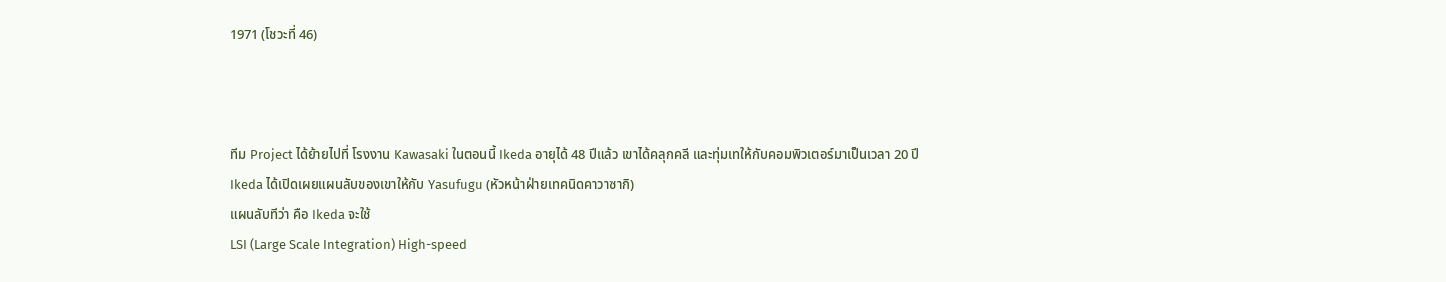1971 (โชวะที่ 46)



ทีม Project ได้ย้ายไปที่ โรงงาน Kawasaki ในตอนนี้ Ikeda อายุได้ 48 ปีแล้ว เขาได้คลุกคลี และทุ่มเทให้กับคอมพิวเตอร์มาเป็นเวลา 20 ปี Ikeda ได้เปิดเผยแผนลับของเขาให้กับ Yasufugu (หัวหน้าฝ่ายเทคนิดคาวาซากิ)
แผนลับทีว่า คือ Ikeda จะใช้
LSI (Large Scale Integration) High-speed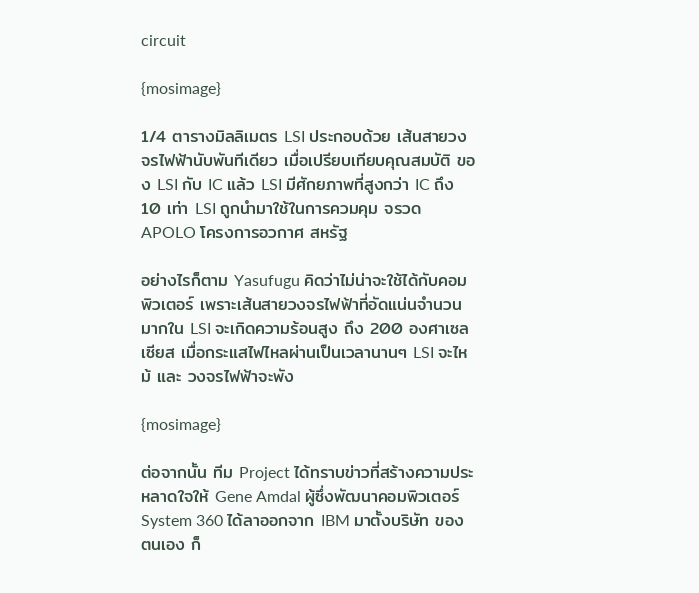circuit

{mosimage}

1/4 ตารางมิลลิเมตร LSI ประกอบด้วย เส้นสายวงจรไฟฟ้านับพันทีเดียว เมื่อเปรียบเทียบคุณสมบัติ ของ LSI กับ IC แล้ว LSI มีศักยภาพที่สูงกว่า IC ถึง 10 เท่า LSI ถูกนำมาใช้ในการควมคุม จรวด APOLO โครงการอวกาศ สหรัฐ

อย่างไรก็ตาม Yasufugu คิดว่าไม่น่าจะใช้ได้กับคอมพิวเตอร์ เพราะเส้นสายวงจรไฟฟ้าที่อัดแน่นจำนวนมากใน LSI จะเกิดความร้อนสูง ถึง 200 องศาเซลเซียส เมื่อกระแสไฟไหลผ่านเป็นเวลานานๆ LSI จะไหม้ และ วงจรไฟฟ้าจะพัง

{mosimage}

ต่อจากนั้น ทีม Project ได้ทราบข่าวที่สร้างความประหลาดใจให้ Gene Amdal ผู้ซึ่งพัฒนาคอมพิวเตอร์ System 360 ได้ลาออกจาก IBM มาตั้งบริษัท ของตนเอง ก็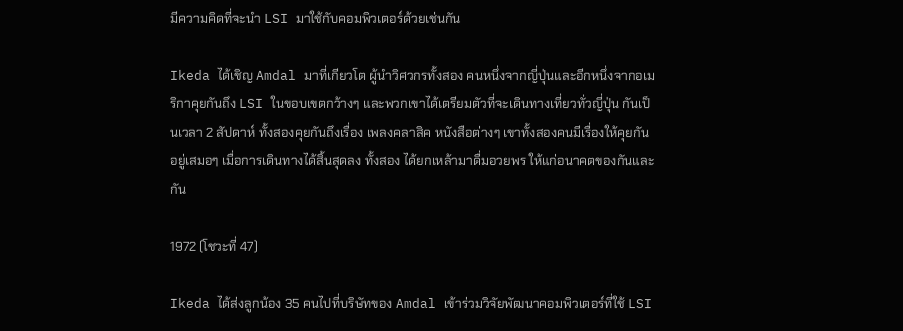มีความคิดที่จะนำ LSI มาใช้กับคอมพิวเตอร์ด้วยเช่นกัน

Ikeda ได้เชิญ Amdal มาที่เกียวโต ผู้นำวิศวกรทั้งสอง คนหนึ่งจากญี่ปุ่นและอีกหนึ่งจากอเมริกาคุยกันถึง LSI ในขอบเขตกว้างๆ และพวกเขาได้เตรียมตัวที่จะเดินทางเที่ยวทั่วญี่ปุ่น กันเป็นเวลา 2 สัปดาห์ ทั้งสองคุยกันถึงเรื่อง เพลงคลาสิค หนังสือต่างๆ เขาทั้งสองคนมีเรื่องให้คุยกันอยู่เสมอๆ เมื่อการเดินทางได้สิ้นสุดลง ทั้งสอง ได้ยกเหล้ามาดื่มอวยพร ให้แก่อนาคตของกันและกัน

1972 (โชวะที่ 47)

Ikeda ได้ส่งลูกน้อง 35 คนไปที่บริษัทของ Amdal เข้าร่วมวิจัยพัฒนาคอมพิวเตอร์ที่ใช้ LSI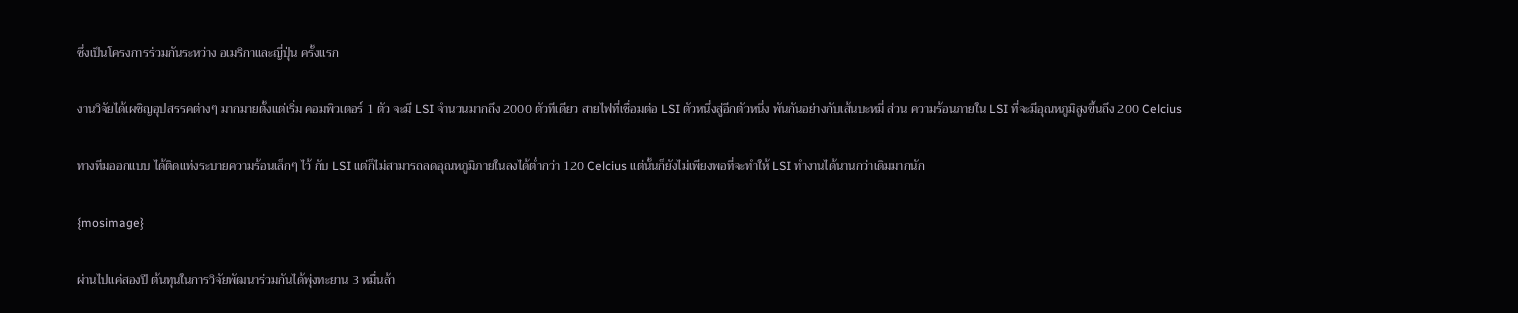ซึ่งเป็นโครงการร่วมกันระหว่าง อเมริกาและญี่ปุ่น ครั้งแรก

งานวิจัยได้เผชิญอุปสรรคต่างๆ มากมายตั้งแต่เริ่ม คอมพิวเตอร์ 1 ตัว จะมี LSI จำนวนมากถึง 2000 ตัวทีเดียว สายไฟที่เชื่อมต่อ LSI ตัวหนึ่งสู่อีกตัวหนึ่ง พันกันอย่างกับเส้นบะหมี่ ส่วน ความร้อนภายใน LSI ที่จะมีอุณหภูมิสูงขึ้นถึง 200 Celcius

ทางทีมออกแบบ ได้ติดแท่งระบายความร้อนเล็กๆ ไว้ กับ LSI แต่ก็ไม่สามารถลดอุณหภูมิภายในลงได้ต่ำกว่า 120 Celcius แต่นั้นก็ยังไม่เพียงพอที่จะทำให้ LSI ทำงานได้นานกว่าเดิมมากนัก

{mosimage}

ผ่านไปแค่สองปี ต้นทุนในการวิจัยพัฒนาร่วมกันได้พุ่งทะยาน 3 หมื่นล้า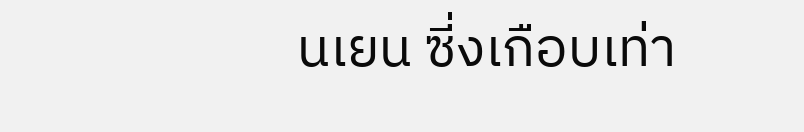นเยน ซี่งเกือบเท่า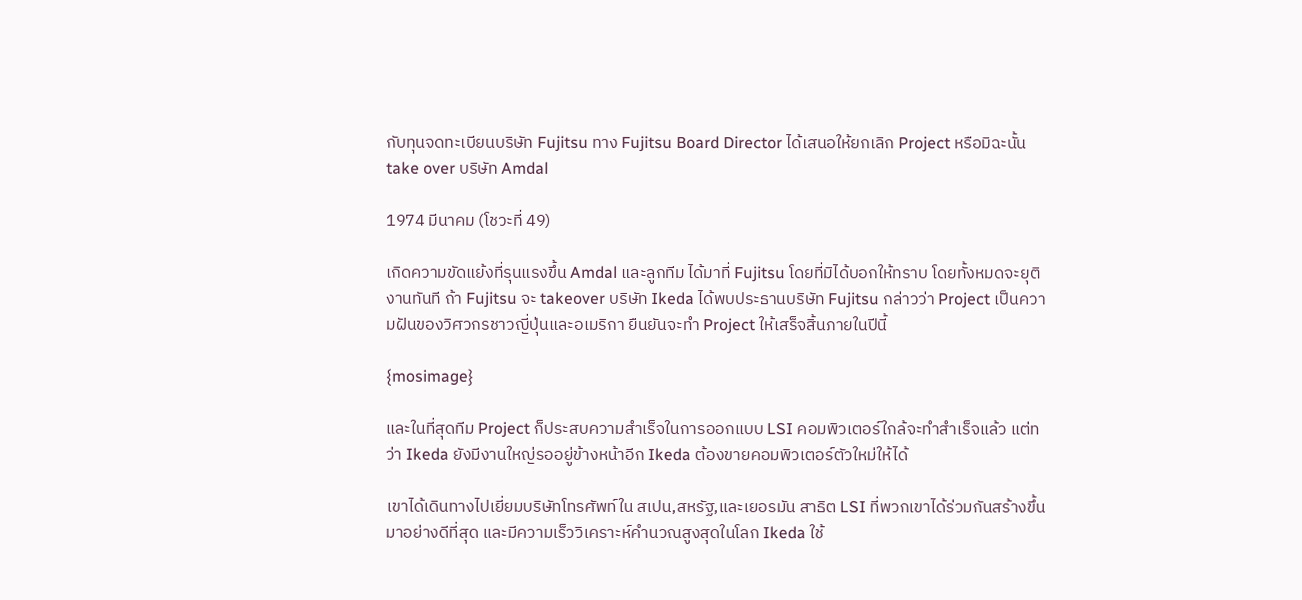กับทุนจดทะเบียนบริษัท Fujitsu ทาง Fujitsu Board Director ได้เสนอให้ยกเลิก Project หรือมิฉะนั้น take over บริษัท Amdal

1974 มีนาคม (โชวะที่ 49)

เกิดความขัดแย้งที่รุนแรงขึ้น Amdal และลูกทีม ได้มาที่ Fujitsu โดยที่มิได้บอกให้ทราบ โดยทั้งหมดจะยุติงานทันที ถ้า Fujitsu จะ takeover บริษัท Ikeda ได้พบประธานบริษัท Fujitsu กล่าวว่า Project เป็นความฝันของวิศวกรชาวญี่ปุ่นและอเมริกา ยืนยันจะทำ Project ให้เสร็จสิ้นภายในปีนี้

{mosimage}

และในที่สุดทีม Project ก็ประสบความสำเร็จในการออกแบบ LSI คอมพิวเตอร์ใกล้จะทำสำเร็จแล้ว แต่ทว่า Ikeda ยังมีงานใหญ่รออยู่ข้างหน้าอีก Ikeda ต้องขายคอมพิวเตอร์ตัวใหม่ให้ได้

เขาได้เดินทางไปเยี่ยมบริษัทโทรศัพท์ใน สเปน,สหรัฐ,และเยอรมัน สาธิต LSI ที่พวกเขาได้ร่วมกันสร้างขึ้นมาอย่างดีที่สุด และมีความเร็ววิเคราะห์คำนวณสูงสุดในโลก Ikeda ใช้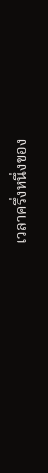เวลาครึ่งหนึ่งของ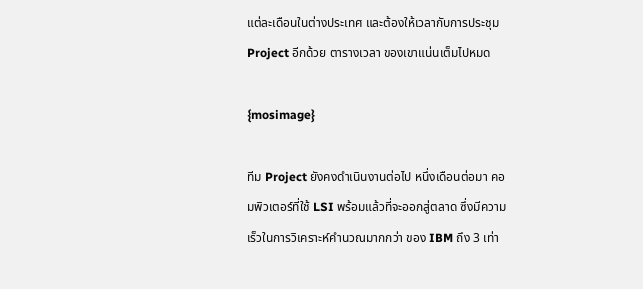แต่ละเดือนในต่างประเทศ และต้องให้เวลากับการประชุม Project อีกด้วย ตารางเวลา ของเขาแน่นเต็มไปหมด

{mosimage}

ทีม Project ยังคงดำเนินงานต่อไป หนึ่งเดือนต่อมา คอมพิวเตอร์ที่ใช้ LSI พร้อมแล้วที่จะออกสู่ตลาด ซึ่งมีความเร็วในการวิเคราะห์คำนวณมากกว่า ของ IBM ถึง 3 เท่า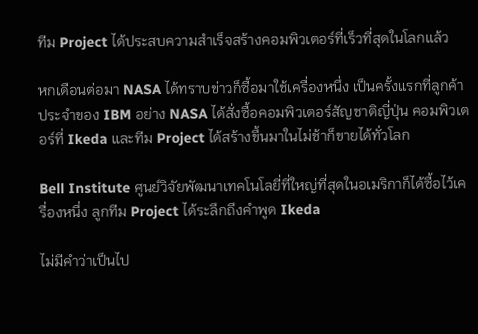ทีม Project ได้ประสบความสำเร็จสร้างคอมพิวเตอร์ที่เร็วที่สุดในโลกแล้ว

หกเดือนต่อมา NASA ได้ทราบข่าวก็ซื้อมาใช้เครื่องหนึ่ง เป็นครั้งแรกที่ลูกค้าประจำของ IBM อย่าง NASA ได้สั่งซื้อคอมพิวเตอร์สัญชาติญี่ปุ่น คอมพิวเตอร์ที่ Ikeda และทีม Project ได้สร้างขึ้นมาในไม่ช้าก็ขายได้ทั่วโลก

Bell Institute ศูนย์วิจัยพัฒนาเทคโนโลยี่ที่ใหญ่ที่สุดในอเมริกาก็ได้ซื้อไว้เครื่องหนึ่ง ลูกทีม Project ได้ระลึกถึงคำพูด Ikeda

ไม่มีคำว่าเป็นไป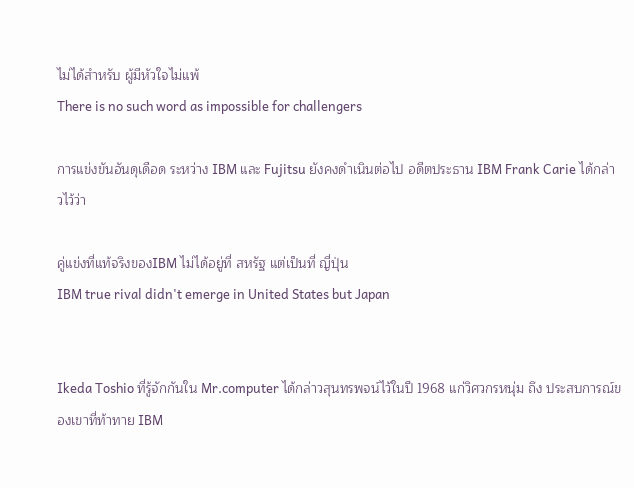ไม่ได้สำหรับ ผู้มีหัวใจไม่แพ้
There is no such word as impossible for challengers

การแข่งขันอันดุเดือด ระหว่าง IBM และ Fujitsu ยังคงดำเนินต่อไป อดีตประธาน IBM Frank Carie ได้กล่าวไว้ว่า

คู่แข่งที่แท้จริงของIBM ไม่ได้อยู่ที่ สหรัฐ แต่เป็นที่ ญี่ปุ่น
IBM true rival didn't emerge in United States but Japan


Ikeda Toshio ที่รู้จักกันใน Mr.computer ได้กล่าวสุนทรพจน์ไว้ในปี 1968 แก่วิศวกรหนุ่ม ถึง ประสบการณ์ของเขาที่ท้าทาย IBM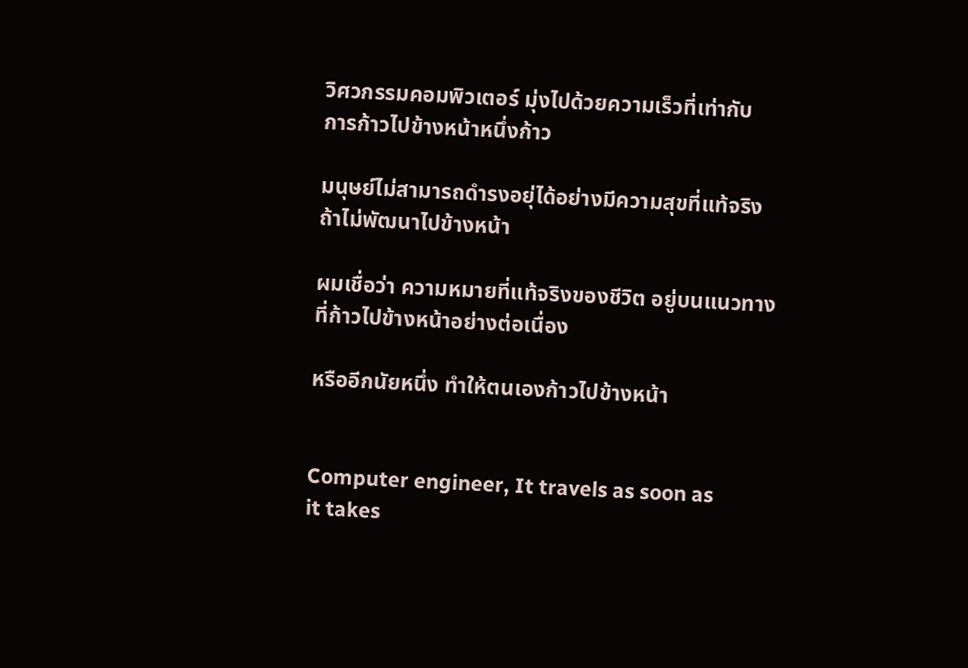วิศวกรรมคอมพิวเตอร์ มุ่งไปด้วยความเร็วที่เท่ากับ
การก้าวไปข้างหน้าหนึ่งก้าว

มนุษย์ไม่สามารถดำรงอยุ่ได้อย่างมีความสุขที่แท้จริง
ถ้าไม่พัฒนาไปข้างหน้า

ผมเชื่อว่า ความหมายที่แท้จริงของชีวิต อยู่บนแนวทาง
ที่ก้าวไปข้างหน้าอย่างต่อเนื่อง

หรืออีกนัยหนึ่ง ทำให้ตนเองก้าวไปข้างหน้า


Computer engineer, It travels as soon as
it takes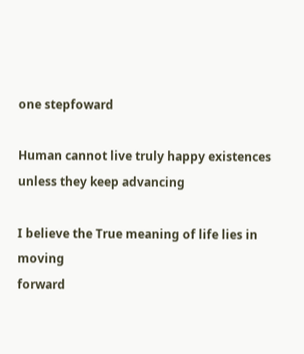one stepfoward

Human cannot live truly happy existences
unless they keep advancing

I believe the True meaning of life lies in moving
forward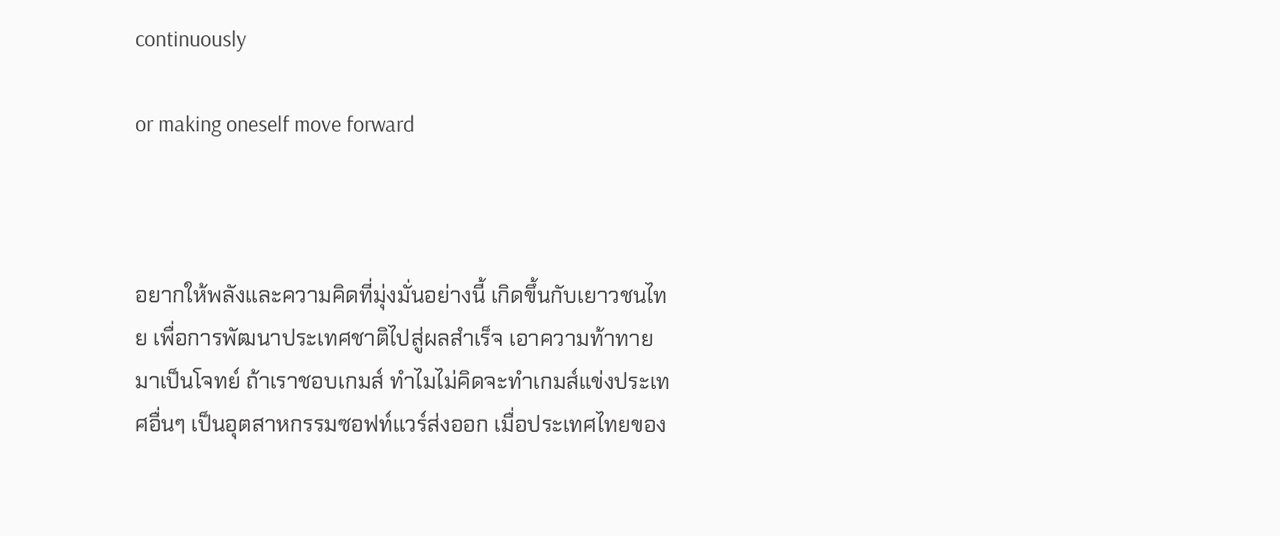continuously

or making oneself move forward



อยากให้พลังและความคิดที่มุ่งมั่นอย่างนี้ เกิดขึ้นกับเยาวชนไทย เพื่อการพัฒนาประเทศชาติไปสู่ผลสำเร็จ เอาความท้าทายมาเป็นโจทย์ ถ้าเราชอบเกมส์ ทำไมไม่คิดจะทำเกมส์แข่งประเทศอื่นๆ เป็นอุตสาหกรรมซอฟท์แวร์ส่งออก เมื่อประเทศไทยของ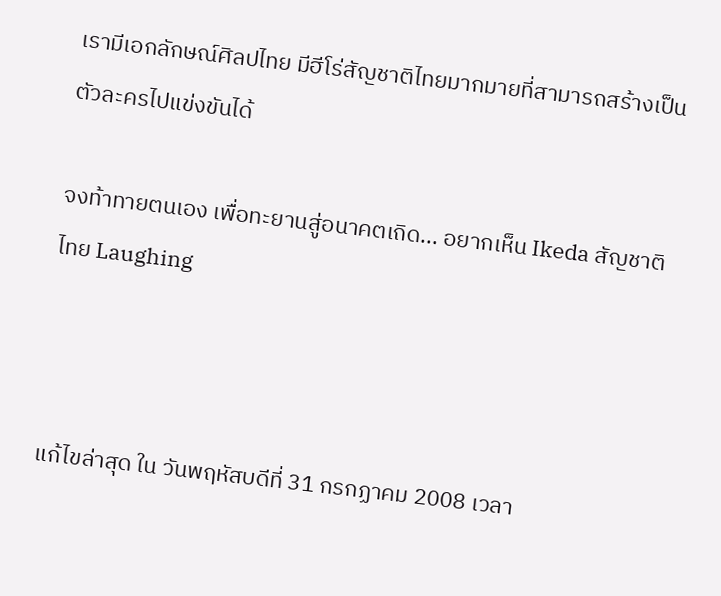เรามีเอกลักษณ์ศิลปไทย มีฮีโร่สัญชาติไทยมากมายที่สามารถสร้างเป็นตัวละครไปแข่งขันได้

จงท้าทายตนเอง เพื่อทะยานสู่อนาคตเถิด... อยากเห็น Ikeda สัญชาติไทย Laughing



แก้ไขล่าสุด ใน วันพฤหัสบดีที่ 31 กรกฏาคม 2008 เวลา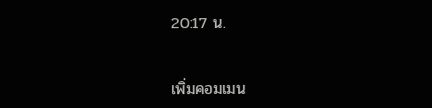20:17 น.


เพิ่มคอมเมน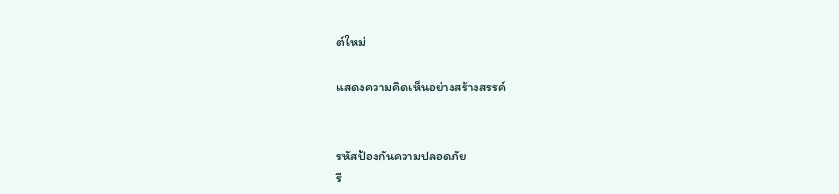ต์ใหม่

แสดงความคิดเห็นอย่างสร้างสรรค์


รหัสป้องกันความปลอดภัย
รี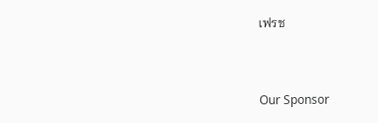เฟรช


Our Sponsor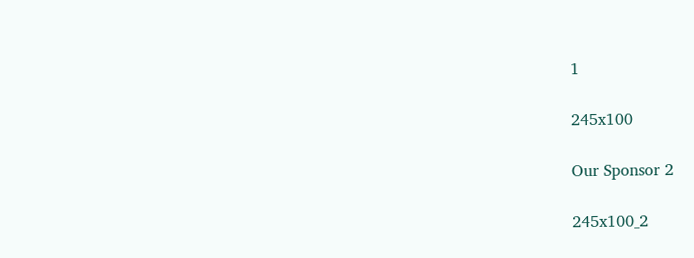1

245x100

Our Sponsor 2

245x100_2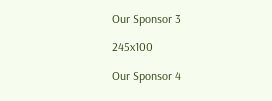Our Sponsor 3

245x100

Our Sponsor 4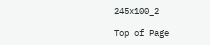245x100_2

Top of Page